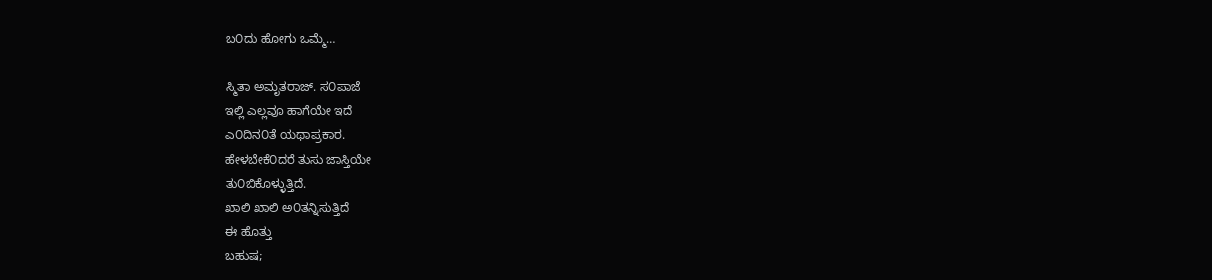ಬ೦ದು ಹೋಗು ಒಮ್ಮೆ…

ಸ್ಮಿತಾ ಅಮೃತರಾಜ್. ಸ೦ಪಾಜೆ
ಇಲ್ಲಿ ಎಲ್ಲವೂ ಹಾಗೆಯೇ ಇದೆ
ಎ೦ದಿನ೦ತೆ ಯಥಾಪ್ರಕಾರ.
ಹೇಳಬೇಕೆ೦ದರೆ ತುಸು ಜಾಸ್ತಿಯೇ
ತು೦ಬಿಕೊಳ್ಳುತ್ತಿದೆ.
ಖಾಲಿ ಖಾಲಿ ಅ೦ತನ್ನಿಸುತ್ತಿದೆ
ಈ ಹೊತ್ತು
ಬಹುಷ;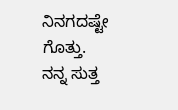ನಿನಗದಷ್ಟೇ ಗೊತ್ತು.
ನನ್ನ ಸುತ್ತ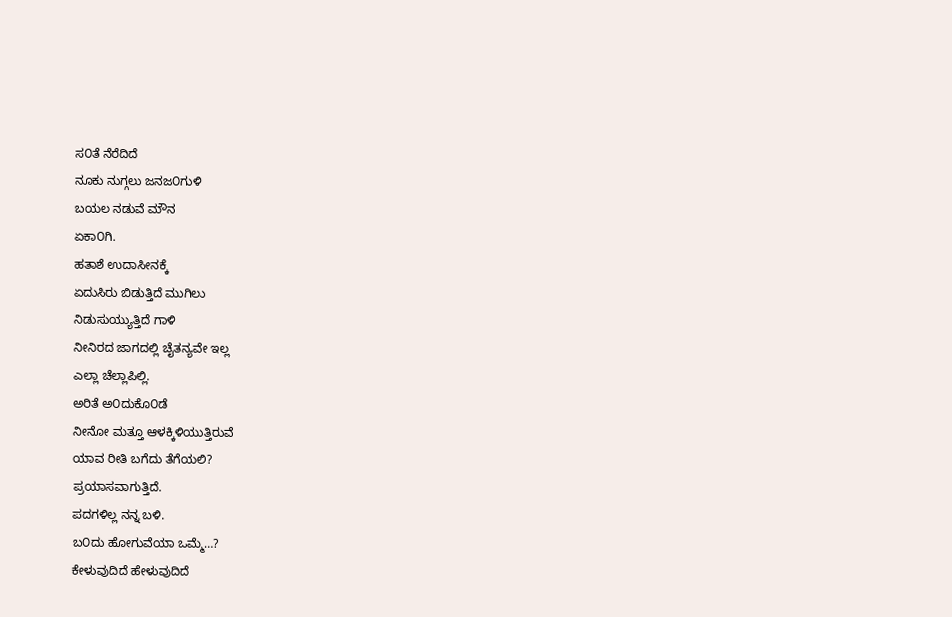ಸ೦ತೆ ನೆರೆದಿದೆ
ನೂಕು ನುಗ್ಗಲು ಜನಜ೦ಗುಳಿ
ಬಯಲ ನಡುವೆ ಮೌನ
ಏಕಾ೦ಗಿ.
ಹತಾಶೆ ಉದಾಸೀನಕ್ಕೆ
ಏದುಸಿರು ಬಿಡುತ್ತಿದೆ ಮುಗಿಲು
ನಿಡುಸುಯ್ಯುತ್ತಿದೆ ಗಾಳಿ
ನೀನಿರದ ಜಾಗದಲ್ಲಿ ಚೈತನ್ಯವೇ ಇಲ್ಲ
ಎಲ್ಲಾ ಚೆಲ್ಲಾಪಿಲ್ಲಿ.
ಅರಿತೆ ಅ೦ದುಕೊ೦ಡೆ
ನೀನೋ ಮತ್ತೂ ಆಳಕ್ಕಿಳಿಯುತ್ತಿರುವೆ
ಯಾವ ರೀತಿ ಬಗೆದು ತೆಗೆಯಲಿ?
ಪ್ರಯಾಸವಾಗುತ್ತಿದೆ.
ಪದಗಳಿಲ್ಲ ನನ್ನ ಬಳಿ.
ಬ೦ದು ಹೋಗುವೆಯಾ ಒಮ್ಮೆ…?
ಕೇಳುವುದಿದೆ ಹೇಳುವುದಿದೆ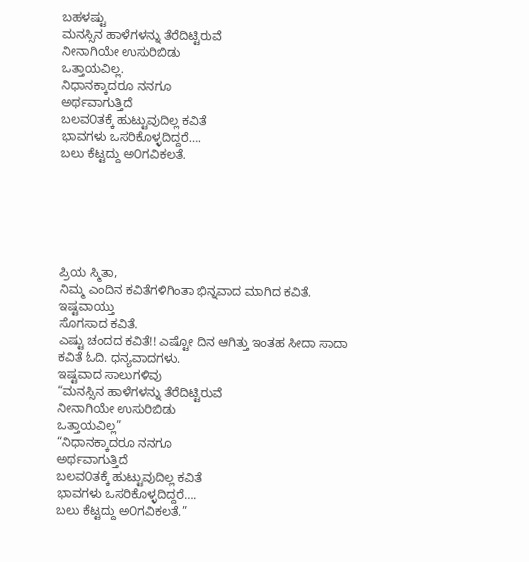ಬಹಳಷ್ಟು
ಮನಸ್ಸಿನ ಹಾಳೆಗಳನ್ನು ತೆರೆದಿಟ್ಟಿರುವೆ
ನೀನಾಗಿಯೇ ಉಸುರಿಬಿಡು
ಒತ್ತಾಯವಿಲ್ಲ.
ನಿಧಾನಕ್ಕಾದರೂ ನನಗೂ
ಅರ್ಥವಾಗುತ್ತಿದೆ
ಬಲವ೦ತಕ್ಕೆ ಹುಟ್ಟುವುದಿಲ್ಲ ಕವಿತೆ
ಭಾವಗಳು ಒಸರಿಕೊಳ್ಳದಿದ್ದರೆ….
ಬಲು ಕೆಟ್ಟದ್ದು ಅ೦ಗವಿಕಲತೆ.






ಪ್ರಿಯ ಸ್ಮಿತಾ,
ನಿಮ್ಮ ಎಂದಿನ ಕವಿತೆಗಳಿಗಿಂತಾ ಭಿನ್ನವಾದ ಮಾಗಿದ ಕವಿತೆ. ಇಷ್ಟವಾಯ್ತು
ಸೊಗಸಾದ ಕವಿತೆ.
ಎಷ್ಟು ಚಂದದ ಕವಿತೆ!! ಎಷ್ಟೋ ದಿನ ಆಗಿತ್ತು ಇಂತಹ ಸೀದಾ ಸಾದಾ ಕವಿತೆ ಓದಿ. ಧನ್ಯವಾದಗಳು.
ಇಷ್ಟವಾದ ಸಾಲುಗಳಿವು
“ಮನಸ್ಸಿನ ಹಾಳೆಗಳನ್ನು ತೆರೆದಿಟ್ಟಿರುವೆ
ನೀನಾಗಿಯೇ ಉಸುರಿಬಿಡು
ಒತ್ತಾಯವಿಲ್ಲ”
“ನಿಧಾನಕ್ಕಾದರೂ ನನಗೂ
ಅರ್ಥವಾಗುತ್ತಿದೆ
ಬಲವ೦ತಕ್ಕೆ ಹುಟ್ಟುವುದಿಲ್ಲ ಕವಿತೆ
ಭಾವಗಳು ಒಸರಿಕೊಳ್ಳದಿದ್ದರೆ….
ಬಲು ಕೆಟ್ಟದ್ದು ಅ೦ಗವಿಕಲತೆ.”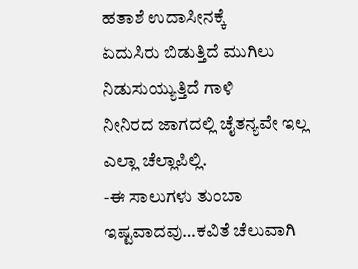ಹತಾಶೆ ಉದಾಸೀನಕ್ಕೆ
ಏದುಸಿರು ಬಿಡುತ್ತಿದೆ ಮುಗಿಲು
ನಿಡುಸುಯ್ಯುತ್ತಿದೆ ಗಾಳಿ
ನೀನಿರದ ಜಾಗದಲ್ಲಿ ಚೈತನ್ಯವೇ ಇಲ್ಲ
ಎಲ್ಲಾ ಚೆಲ್ಲಾಪಿಲ್ಲಿ.
-ಈ ಸಾಲುಗಳು ತುಂಬಾ ಇಷ್ಟವಾದವು…ಕವಿತೆ ಚೆಲುವಾಗಿ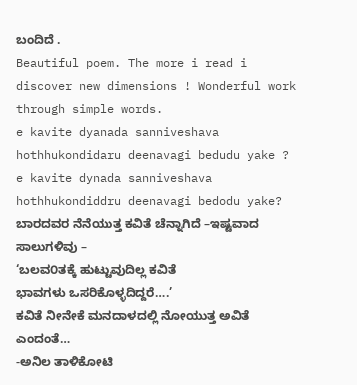ಬಂದಿದೆ .
Beautiful poem. The more i read i discover new dimensions ! Wonderful work through simple words.
e kavite dyanada sanniveshava hothhukondidaru deenavagi bedudu yake ?
e kavite dynada sanniveshava hothhukondiddru deenavagi bedodu yake?
ಬಾರದವರ ನೆನೆಯುತ್ತ ಕವಿತೆ ಚೆನ್ನಾಗಿದೆ –ಇಷ್ಟವಾದ ಸಾಲುಗಳಿವು –
‘ಬಲವ೦ತಕ್ಕೆ ಹುಟ್ಟುವುದಿಲ್ಲ ಕವಿತೆ
ಭಾವಗಳು ಒಸರಿಕೊಳ್ಳದಿದ್ದರೆ….’
ಕವಿತೆ ನೀನೇಕೆ ಮನದಾಳದಲ್ಲಿ ನೋಯುತ್ತ ಅವಿತೆ ಎಂದಂತೆ…
-ಅನಿಲ ತಾಳಿಕೋಟಿ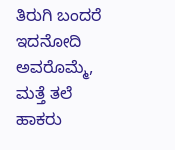ತಿರುಗಿ ಬಂದರೆ ಇದನೋದಿ ಅವರೊಮ್ಮೆ,
ಮತ್ತೆ ತಲೆ ಹಾಕರು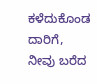ಕಳೆದುಕೊಂಡ ದಾರಿಗೆ,
ನೀವು ಬರೆದ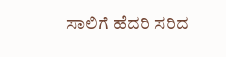ಸಾಲಿಗೆ ಹೆದರಿ ಸರಿದ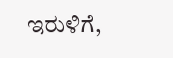ಇರುಳಿಗೆ,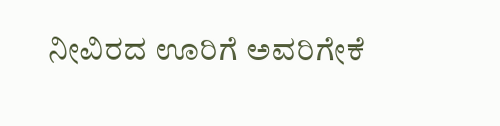ನೀವಿರದ ಊರಿಗೆ ಅವರಿಗೇಕೆ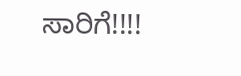ಸಾರಿಗೆ!!!!